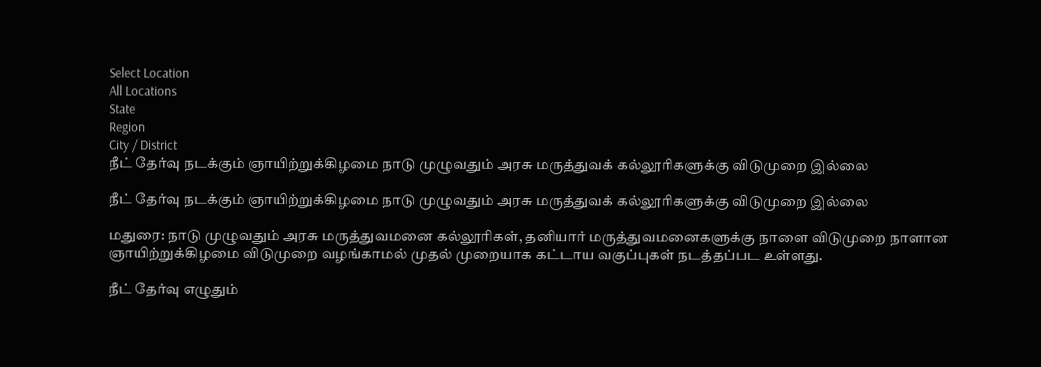Select Location
All Locations
State
Region
City / District
நீட் தேர்வு நடக்கும் ஞாயிற்றுக்கிழமை நாடு முழுவதும் அரசு மருத்துவக் கல்லூரிகளுக்கு விடுமுறை இல்லை

நீட் தேர்வு நடக்கும் ஞாயிற்றுக்கிழமை நாடு முழுவதும் அரசு மருத்துவக் கல்லூரிகளுக்கு விடுமுறை இல்லை

மதுரை: நாடு முழுவதும் அரசு மருத்துவமனை கல்லூரிகள், தனியார் மருத்துவமனைகளுக்கு நாளை விடுமுறை நாளான ஞாயிற்றுக்கிழமை விடுமுறை வழங்காமல் முதல் முறையாக கட்டாய வகுப்புகள் நடத்தப்பட உள்ளது.

நீட் தேர்வு எழுதும்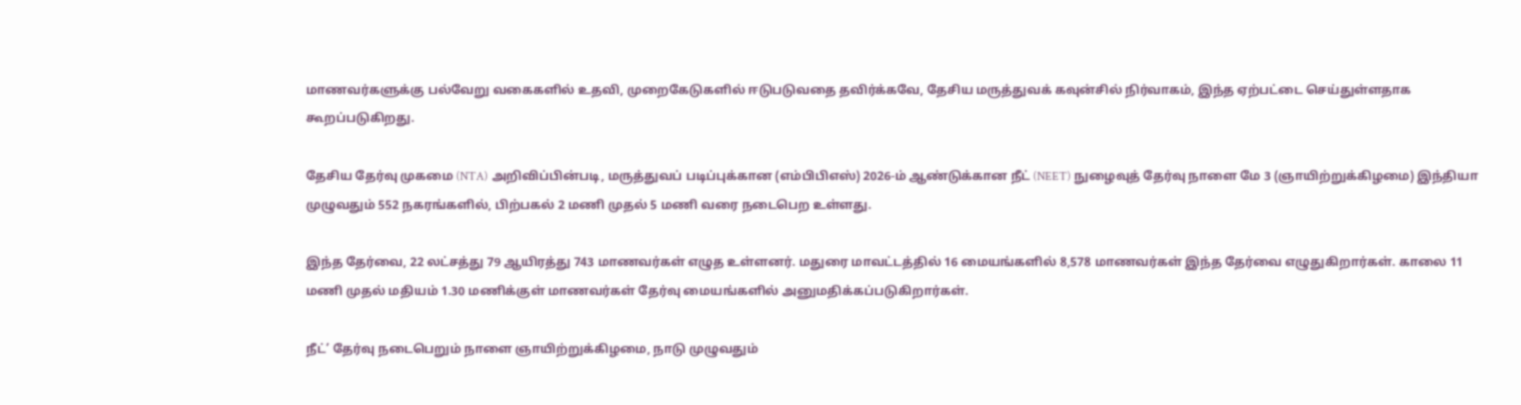மாணவர்களுக்கு பல்வேறு வகைகளில் உதவி, முறைகேடுகளில் ஈடுபடுவதை தவிர்க்கவே, தேசிய மருத்துவக் கவுன்சில் நிர்வாகம், இந்த ஏற்பட்டை செய்துள்ளதாக கூறப்படுகிறது.

தேசிய தேர்வு முகமை (NTA) அறிவிப்பின்படி, மருத்துவப் படிப்புக்கான (எம்பிபிஎஸ்) 2026-ம் ஆண்டுக்கான நீட் (NEET) நுழைவுத் தேர்வு நாளை மே 3 (ஞாயிற்றுக்கிழமை) இந்தியா முழுவதும் 552 நகரங்களில், பிற்பகல் 2 மணி முதல் 5 மணி வரை நடைபெற உள்ளது.

இந்த தேர்வை, 22 லட்சத்து 79 ஆயிரத்து 743 மாணவர்கள் எழுத உள்ளனர். மதுரை மாவட்டத்தில் 16 மையங்களில் 8,578 மாணவர்கள் இந்த தேர்வை எழுதுகிறார்கள். காலை 11 மணி முதல் மதியம் 1.30 மணிக்குள் மாணவர்கள் தேர்வு மையங்களில் அனுமதிக்கப்படுகிறார்கள்.

நீட்’ தேர்வு நடைபெறும் நாளை ஞாயிற்றுக்கிழமை, நாடு முழுவதும்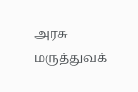அரசு மருத்துவக்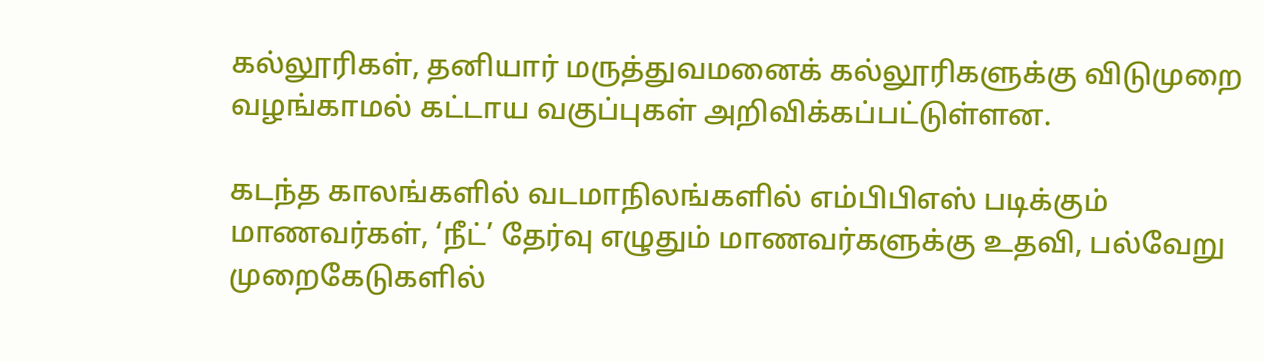கல்லூரிகள், தனியார் மருத்துவமனைக் கல்லூரிகளுக்கு விடுமுறை வழங்காமல் கட்டாய வகுப்புகள் அறிவிக்கப்பட்டுள்ளன.

கடந்த காலங்களில் வடமாநிலங்களில் எம்பிபிஎஸ் படிக்கும் மாணவர்கள், ‘நீட்’ தேர்வு எழுதும் மாணவர்களுக்கு உதவி, பல்வேறு முறைகேடுகளில்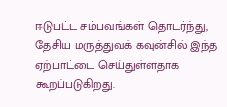ஈடுபட்ட சம்பவங்கள் தொடர்ந்து, தேசிய மருத்துவக் கவுன்சில் இந்த ஏற்பாட்டை செய்துள்ளதாக கூறப்படுகிறது.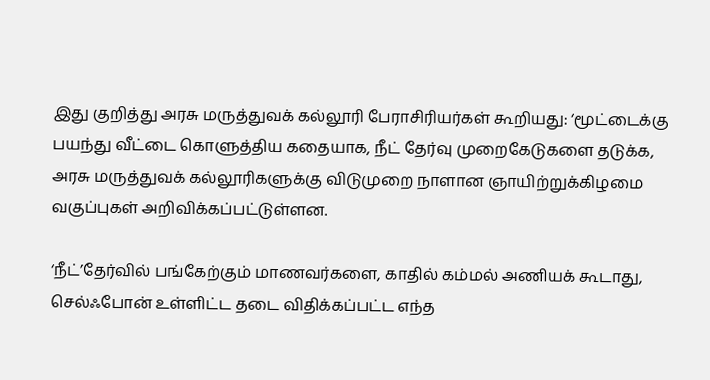இது குறித்து அரசு மருத்துவக் கல்லூரி பேராசிரியர்கள் கூறியது: ‘மூட்டைக்கு பயந்து வீட்டை கொளுத்திய கதையாக, நீட் தேர்வு முறைகேடுகளை தடுக்க, அரசு மருத்துவக் கல்லூரிகளுக்கு விடுமுறை நாளான ஞாயிற்றுக்கிழமை வகுப்புகள் அறிவிக்கப்பட்டுள்ளன.

‘நீட்’தேர்வில் பங்கேற்கும் மாணவர்களை, காதில் கம்மல் அணியக் கூடாது, செல்ஃபோன் உள்ளிட்ட தடை விதிக்கப்பட்ட எந்த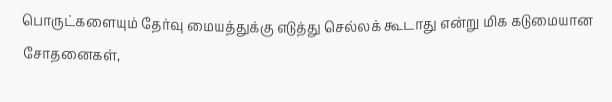பொருட்களையும் தேர்வு மையத்துக்கு எடுத்து செல்லக் கூடாது என்று மிக கடுமையான சோதனைகள்,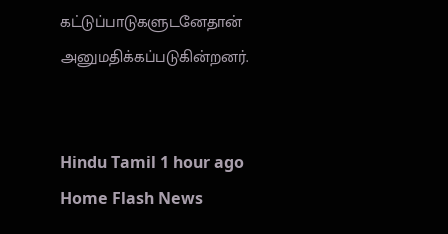கட்டுப்பாடுகளுடனேதான் அனுமதிக்கப்படுகின்றனர்.


Hindu Tamil 1 hour ago
Home Flash News